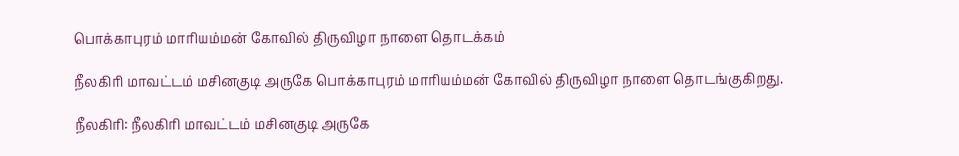பொக்காபுரம் மாரியம்மன் கோவில் திருவிழா நாளை தொடக்கம்

நீலகிரி மாவட்டம் மசினகுடி அருகே பொக்காபுரம் மாரியம்மன் கோவில் திருவிழா நாளை தொடங்குகிறது.

நீலகிரி: நீலகிரி மாவட்டம் மசினகுடி அருகே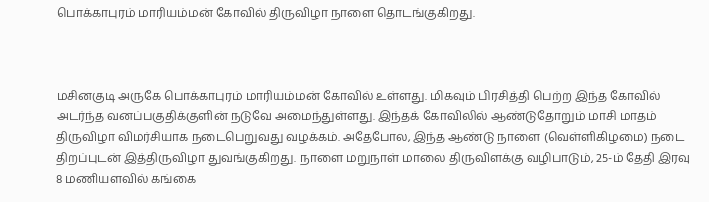பொக்காபுரம் மாரியம்மன் கோவில் திருவிழா நாளை தொடங்குகிறது.



மசினகுடி அருகே பொக்காபுரம் மாரியம்மன் கோவில் உள்ளது. மிகவும் பிரசித்தி பெற்ற இந்த கோவில் அடர்ந்த வனப்பகுதிக்குளின் நடுவே அமைந்துள்ளது. இந்தக் கோவிலில் ஆண்டுதோறும் மாசி மாதம் திருவிழா விமர்சியாக நடைபெறுவது வழக்கம். அதேபோல, இந்த ஆண்டு நாளை (வெள்ளிகிழமை) நடை திறப்புடன் இத்திருவிழா துவங்குகிறது. நாளை மறுநாள் மாலை திருவிளக்கு வழிபாடும், 25-ம் தேதி இரவு 8 மணியளவில் கங்கை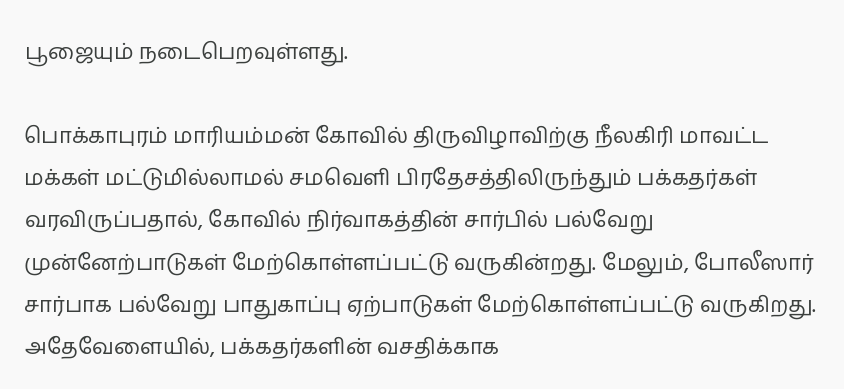பூஜையும் நடைபெறவுள்ளது.

பொக்காபுரம் மாரியம்மன் கோவில் திருவிழாவிற்கு நீலகிரி மாவட்ட மக்கள் மட்டுமில்லாமல் சமவெளி பிரதேசத்திலிருந்தும் பக்கதர்கள் வரவிருப்பதால், கோவில் நிர்வாகத்தின் சார்பில் பல்வேறு முன்னேற்பாடுகள் மேற்கொள்ளப்பட்டு வருகின்றது. மேலும், போலீஸார் சார்பாக பல்வேறு பாதுகாப்பு ஏற்பாடுகள் மேற்கொள்ளப்பட்டு வருகிறது. அதேவேளையில், பக்கதர்களின் வசதிக்காக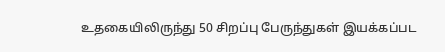உதகையிலிருந்து 50 சிறப்பு பேருந்துகள் இயக்கப்பட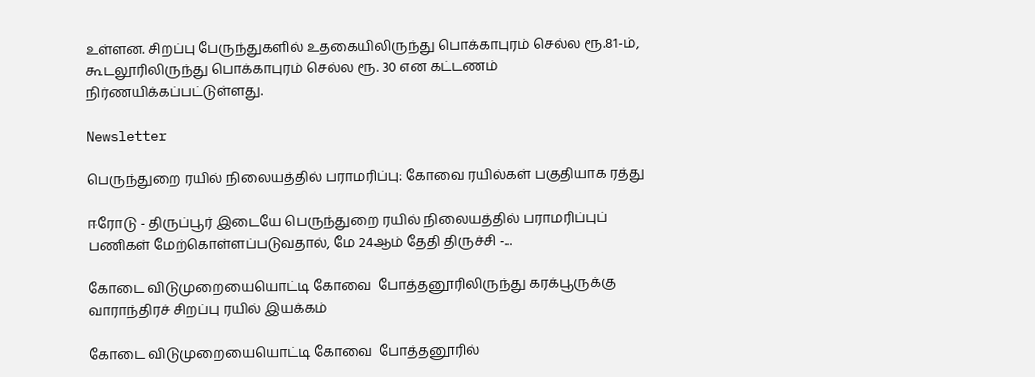உள்ளன. சிறப்பு பேருந்துகளில் உதகையிலிருந்து பொக்காபுரம் செல்ல ரூ.81-ம், கூடலூரிலிருந்து பொக்காபுரம் செல்ல ரூ. 30 என கட்டணம் நிர்ணயிக்கப்பட்டுள்ளது.

Newsletter

பெருந்துறை ரயில் நிலையத்தில் பராமரிப்பு: கோவை ரயில்கள் பகுதியாக ரத்து

ஈரோடு - திருப்பூர் இடையே பெருந்துறை ரயில் நிலையத்தில் பராமரிப்புப் பணிகள் மேற்கொள்ளப்படுவதால், மே 24ஆம் தேதி திருச்சி -...

கோடை விடுமுறையையொட்டி கோவை  போத்தனூரிலிருந்து கரக்பூருக்கு வாராந்திரச் சிறப்பு ரயில் இயக்கம்

கோடை விடுமுறையையொட்டி கோவை  போத்தனூரில்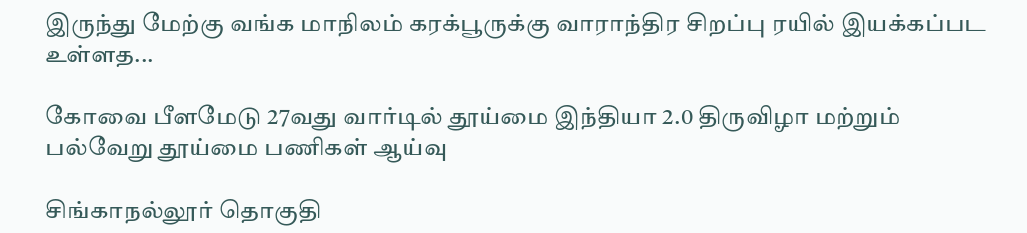இருந்து மேற்கு வங்க மாநிலம் கரக்பூருக்கு வாராந்திர சிறப்பு ரயில் இயக்கப்பட உள்ளத...

கோவை பீளமேடு 27வது வார்டில் தூய்மை இந்தியா 2.0 திருவிழா மற்றும் பல்வேறு தூய்மை பணிகள் ஆய்வு

சிங்காநல்லூர் தொகுதி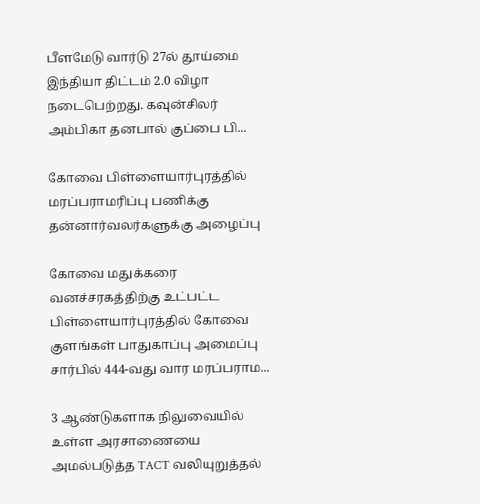பீளமேடு வார்டு 27ல் தூய்மை இந்தியா திட்டம் 2.0 விழா நடைபெற்றது. கவுன்சிலர் அம்பிகா தனபால் குப்பை பி...

கோவை பிள்ளையார்புரத்தில் மரப்பராமரிப்பு பணிக்கு  தன்னார்வலர்களுக்கு அழைப்பு

கோவை மதுக்கரை வனச்சரகத்திற்கு உட்பட்ட பிள்ளையார்புரத்தில் கோவை குளங்கள் பாதுகாப்பு அமைப்பு சார்பில் 444-வது வார மரப்பராம...

3 ஆண்டுகளாக நிலுவையில் உள்ள அரசாணையை அமல்படுத்த TACT வலியுறுத்தல்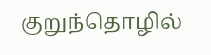குறுந்தொழில்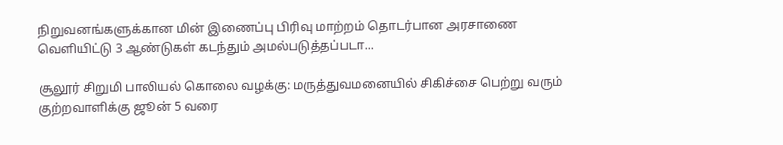நிறுவனங்களுக்கான மின் இணைப்பு பிரிவு மாற்றம் தொடர்பான அரசாணை வெளியிட்டு 3 ஆண்டுகள் கடந்தும் அமல்படுத்தப்படா...

சூலூர் சிறுமி பாலியல் கொலை வழக்கு: மருத்துவமனையில் சிகிச்சை பெற்று வரும் குற்றவாளிக்கு ஜூன் 5 வரை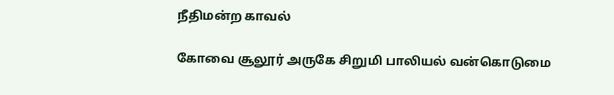நீதிமன்ற காவல்

கோவை சூலூர் அருகே சிறுமி பாலியல் வன்கொடுமை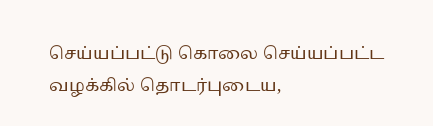செய்யப்பட்டு கொலை செய்யப்பட்ட வழக்கில் தொடர்புடைய,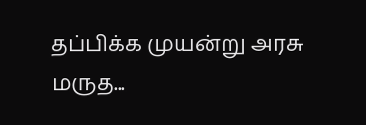தப்பிக்க முயன்று அரசு மருத...